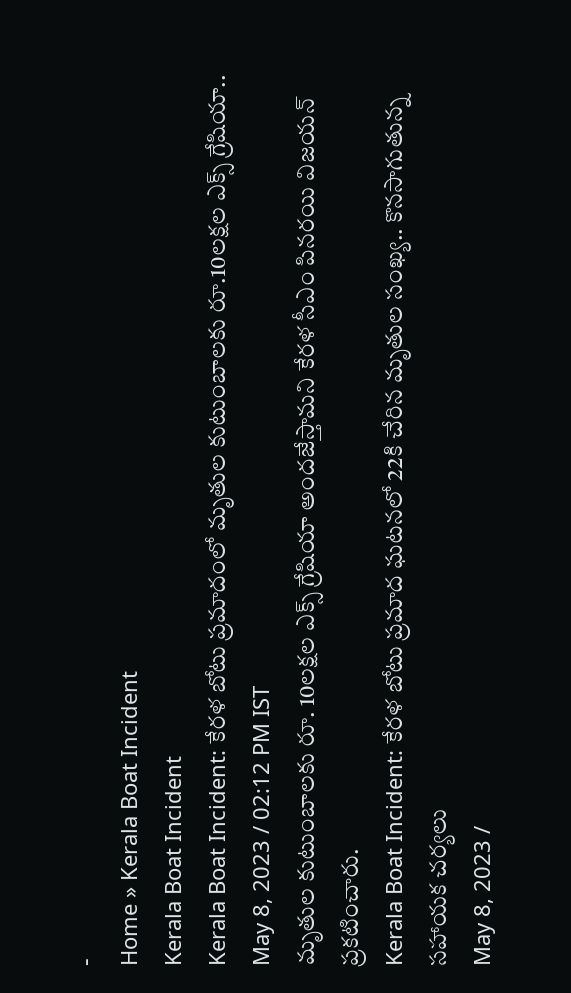-
Home » Kerala Boat Incident
Kerala Boat Incident
Kerala Boat Incident: కేరళ బోటు ప్రమాదంలో మృతుల కుటుంబాలకు రూ.10లక్షల ఎక్స్ గ్రేషియా..
May 8, 2023 / 02:12 PM IST
మృతుల కుటుంబాలకు రూ. 10లక్షల ఎక్స్ గ్రేషియా అందజేస్తామని కేరళ సీఎం పినరయి విజయన్ ప్రకటించారు.
Kerala Boat Incident: కేరళ బోటు ప్రమాద ఘటనలో 22కి చేరిన మృతుల సంఖ్య.. కొనసాగుతున్న సహాయక చర్యలు
May 8, 2023 /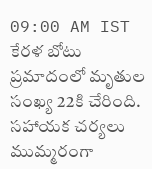09:00 AM IST
కేరళ బోటు ప్రమాదంలో మృతుల సంఖ్య 22కి చేరింది. సహాయక చర్యలు ముమ్మరంగా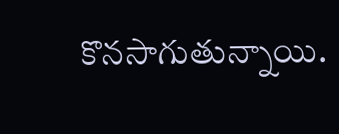కొనసాగుతున్నాయి.